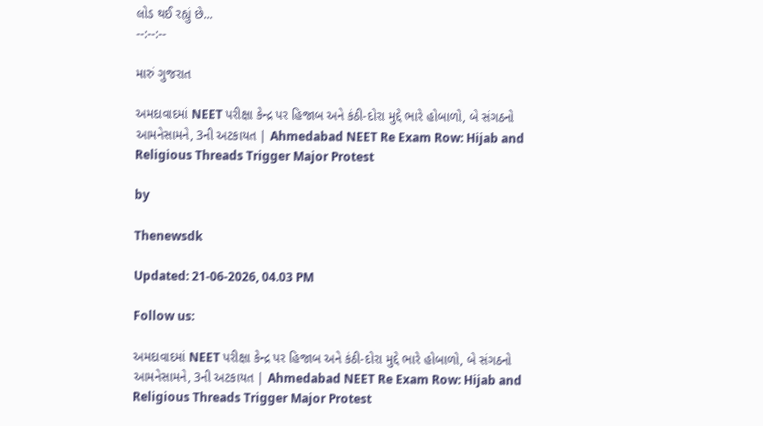લોડ થઈ રહ્યું છે...
--:--:--

મારું ગુજરાત

અમદાવાદમાં NEET પરીક્ષા કેન્દ્ર પર હિજાબ અને કંઠી-દોરા મુદ્દે ભારે હોબાળો, બે સંગઠનો આમનેસામને, 3ની અટકાયત | Ahmedabad NEET Re Exam Row: Hijab and Religious Threads Trigger Major Protest

by

Thenewsdk

Updated: 21-06-2026, 04.03 PM

Follow us:

અમદાવાદમાં NEET પરીક્ષા કેન્દ્ર પર હિજાબ અને કંઠી-દોરા મુદ્દે ભારે હોબાળો, બે સંગઠનો આમનેસામને, 3ની અટકાયત | Ahmedabad NEET Re Exam Row: Hijab and Religious Threads Trigger Major Protest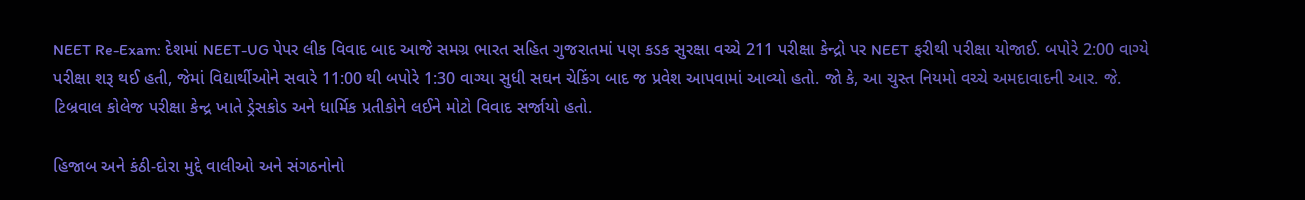NEET Re-Exam: દેશમાં NEET-UG પેપર લીક વિવાદ બાદ આજે સમગ્ર ભારત સહિત ગુજરાતમાં પણ કડક સુરક્ષા વચ્ચે 211 પરીક્ષા કેન્દ્રો પર NEET ફરીથી પરીક્ષા યોજાઈ. બપોરે 2:00 વાગ્યે પરીક્ષા શરૂ થઈ હતી, જેમાં વિદ્યાર્થીઓને સવારે 11:00 થી બપોરે 1:30 વાગ્યા સુધી સઘન ચેકિંગ બાદ જ પ્રવેશ આપવામાં આવ્યો હતો. જો કે, આ ચુસ્ત નિયમો વચ્ચે અમદાવાદની આર. જે. ટિબ્રવાલ કોલેજ પરીક્ષા કેન્દ્ર ખાતે ડ્રેસકોડ અને ધાર્મિક પ્રતીકોને લઈને મોટો વિવાદ સર્જાયો હતો.

હિજાબ અને કંઠી-દોરા મુદ્દે વાલીઓ અને સંગઠનોનો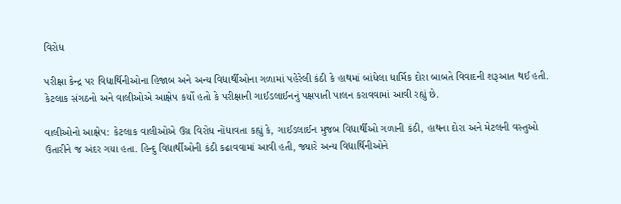વિરોધ

પરીક્ષા કેન્દ્ર પર વિદ્યાર્થિનીઓના હિજાબ અને અન્ય વિદ્યાર્થીઓના ગળામાં પહેરેલી કંઠી કે હાથમાં બાંધેલા ધાર્મિક દોરા બાબતે વિવાદની શરૂઆત થઈ હતી. કેટલાક સંગઠનો અને વાલીઓએ આક્ષેપ કર્યો હતો કે પરીક્ષાની ગાઈડલાઈનનું પક્ષપાતી પાલન કરાવવામાં આવી રહ્યું છે.

વાલીઓનો આક્ષેપ: કેટલાક વાલીઓએ ઉગ્ર વિરોધ નોંધાવતા કહ્યું કે, ગાઈડલાઈન મુજબ વિદ્યાર્થીઓ ગળાની કંઠી, હાથના દોરા અને મેટલની વસ્તુઓ ઉતારીને જ અંદર ગયા હતા. હિન્દુ વિદ્યાર્થીઓની કંઠી કઢાવવામાં આવી હતી, જ્યારે અન્ય વિદ્યાર્થિનીઓને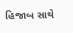હિજાબ સાથે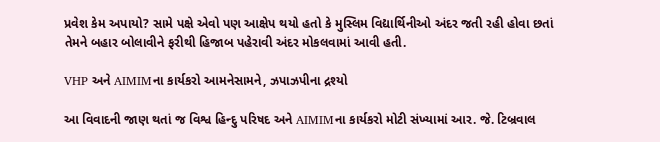પ્રવેશ કેમ અપાયો? સામે પક્ષે એવો પણ આક્ષેપ થયો હતો કે મુસ્લિમ વિદ્યાર્થિનીઓ અંદર જતી રહી હોવા છતાં તેમને બહાર બોલાવીને ફરીથી હિજાબ પહેરાવી અંદર મોકલવામાં આવી હતી.

VHP અને AIMIMના કાર્યકરો આમનેસામને, ઝપાઝપીના દ્રશ્યો

આ વિવાદની જાણ થતાં જ વિશ્વ હિન્દુ પરિષદ અને AIMIMના કાર્યકરો મોટી સંખ્યામાં આર. જે. ટિબ્રવાલ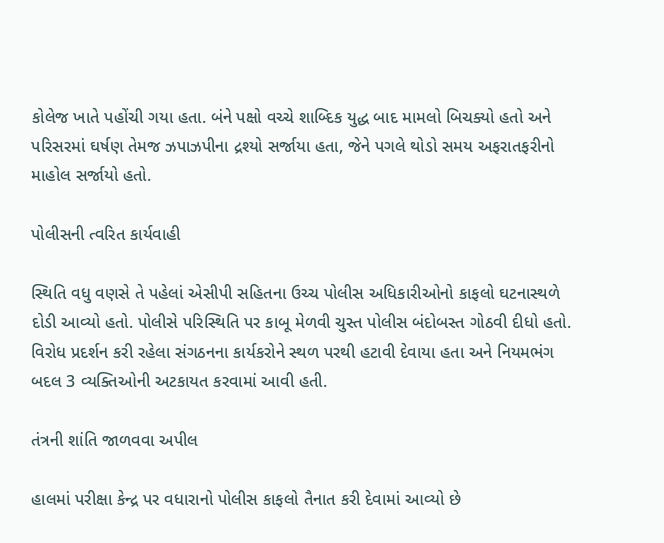કોલેજ ખાતે પહોંચી ગયા હતા. બંને પક્ષો વચ્ચે શાબ્દિક યુદ્ધ બાદ મામલો બિચક્યો હતો અને પરિસરમાં ઘર્ષણ તેમજ ઝપાઝપીના દ્રશ્યો સર્જાયા હતા, જેને પગલે થોડો સમય અફરાતફરીનો માહોલ સર્જાયો હતો.

પોલીસની ત્વરિત કાર્યવાહી

સ્થિતિ વધુ વણસે તે પહેલાં એસીપી સહિતના ઉચ્ચ પોલીસ અધિકારીઓનો કાફલો ઘટનાસ્થળે દોડી આવ્યો હતો. પોલીસે પરિસ્થિતિ પર કાબૂ મેળવી ચુસ્ત પોલીસ બંદોબસ્ત ગોઠવી દીધો હતો. વિરોધ પ્રદર્શન કરી રહેલા સંગઠનના કાર્યકરોને સ્થળ પરથી હટાવી દેવાયા હતા અને નિયમભંગ બદલ 3 વ્યક્તિઓની અટકાયત કરવામાં આવી હતી.

તંત્રની શાંતિ જાળવવા અપીલ

હાલમાં પરીક્ષા કેન્દ્ર પર વધારાનો પોલીસ કાફલો તૈનાત કરી દેવામાં આવ્યો છે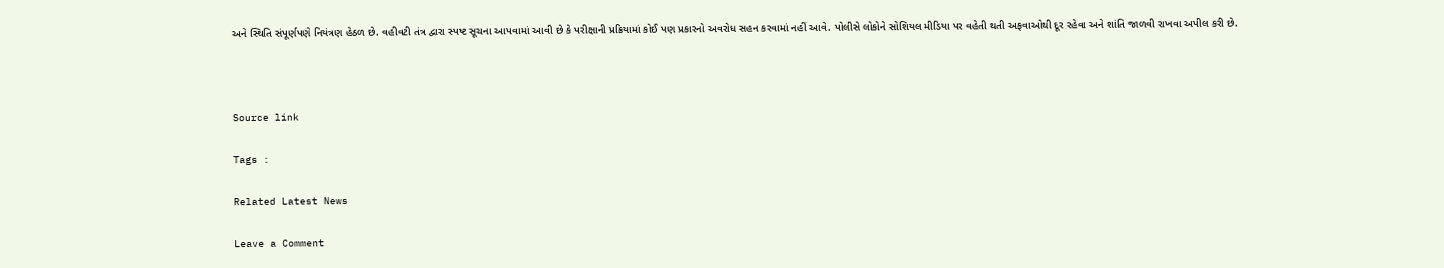અને સ્થિતિ સંપૂર્ણપણે નિયંત્રણ હેઠળ છે. વહીવટી તંત્ર દ્વારા સ્પષ્ટ સૂચના આપવામાં આવી છે કે પરીક્ષાની પ્રક્રિયામાં કોઈ પણ પ્રકારનો અવરોધ સહન કરવામાં નહીં આવે. પોલીસે લોકોને સોશિયલ મીડિયા પર વહેતી થતી અફવાઓથી દૂર રહેવા અને શાંતિ જાળવી રાખવા અપીલ કરી છે.



Source link

Tags :

Related Latest News

Leave a Comment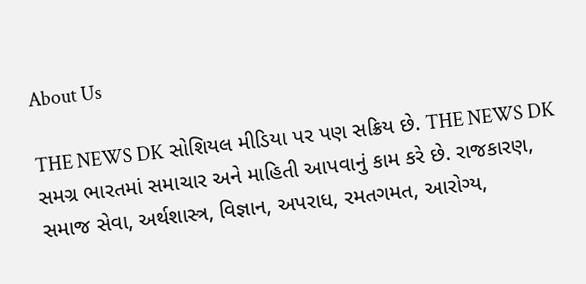About Us

THE NEWS DK સોશિયલ મીડિયા પર પણ સક્રિય છે. THE NEWS DK સમગ્ર ભારતમાં સમાચાર અને માહિતી આપવાનું કામ કરે છે. રાજકારણ, સમાજ સેવા, અર્થશાસ્ત્ર, વિજ્ઞાન, અપરાધ, રમતગમત, આરોગ્ય,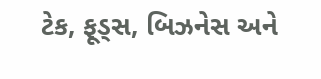ટેક, ફૂડ્સ, બિઝનેસ અને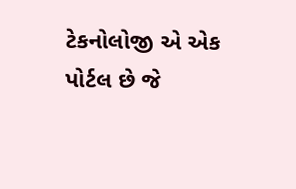ટેકનોલોજી એ એક પોર્ટલ છે જે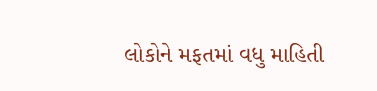લોકોને મફતમાં વધુ માહિતી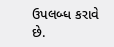ઉપલબ્ધ કરાવે છે.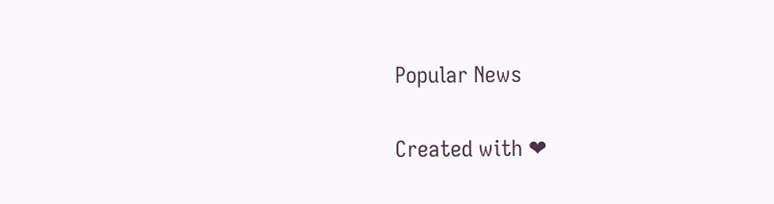Popular News

Created with ❤